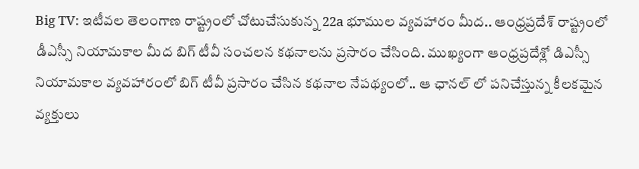Big TV: ఇటీవల తెలంగాణ రాష్ట్రంలో చోటుచేసుకున్న 22a భూముల వ్యవహారం మీద.. ఆంధ్రప్రదేశ్ రాష్ట్రంలో డీఎస్సీ నియామకాల మీద బిగ్ టీవీ సంచలన కథనాలను ప్రసారం చేసింది. ముఖ్యంగా ఆంధ్రప్రదేశ్లో డిఎస్సీ నియామకాల వ్యవహారంలో బిగ్ టీవీ ప్రసారం చేసిన కథనాల నేపథ్యంలో.. ఆ ఛానల్ లో పనిచేస్తున్న కీలకమైన వ్యక్తులు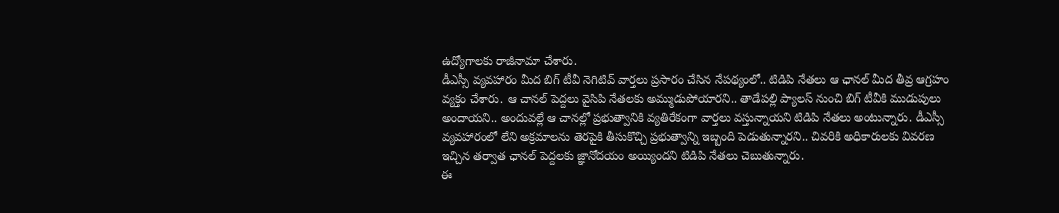ఉద్యోగాలకు రాజీనామా చేశారు.
డీఎస్సీ వ్యవహారం మీద బిగ్ టీవీ నెగిటివ్ వార్తలు ప్రసారం చేసిన నేపథ్యంలో.. టిడిపి నేతలు ఆ ఛానల్ మీద తీవ్ర ఆగ్రహం వ్యక్తం చేశారు. ఆ చానల్ పెద్దలు వైసిపి నేతలకు అమ్ముడుపోయారని.. తాడేపల్లి ప్యాలస్ నుంచి బిగ్ టీవీకి ముడుపులు అందాయని.. అందువల్లే ఆ చానల్లో ప్రభుత్వానికి వ్యతిరేకంగా వార్తలు వస్తున్నాయని టిడిపి నేతలు అంటున్నారు. డీఎస్సీ వ్యవహారంలో లేని అక్రమాలను తెరపైకి తీసుకొచ్చి ప్రభుత్వాన్ని ఇబ్బంది పెడుతున్నారని.. చివరికి అధికారులకు వివరణ ఇచ్చిన తర్వాత ఛానల్ పెద్దలకు జ్ఞానోదయం అయ్యిందని టిడిపి నేతలు చెబుతున్నారు.
ఈ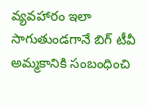వ్యవహారం ఇలా సాగుతుండగానే బిగ్ టీవీ అమ్మకానికి సంబంధించి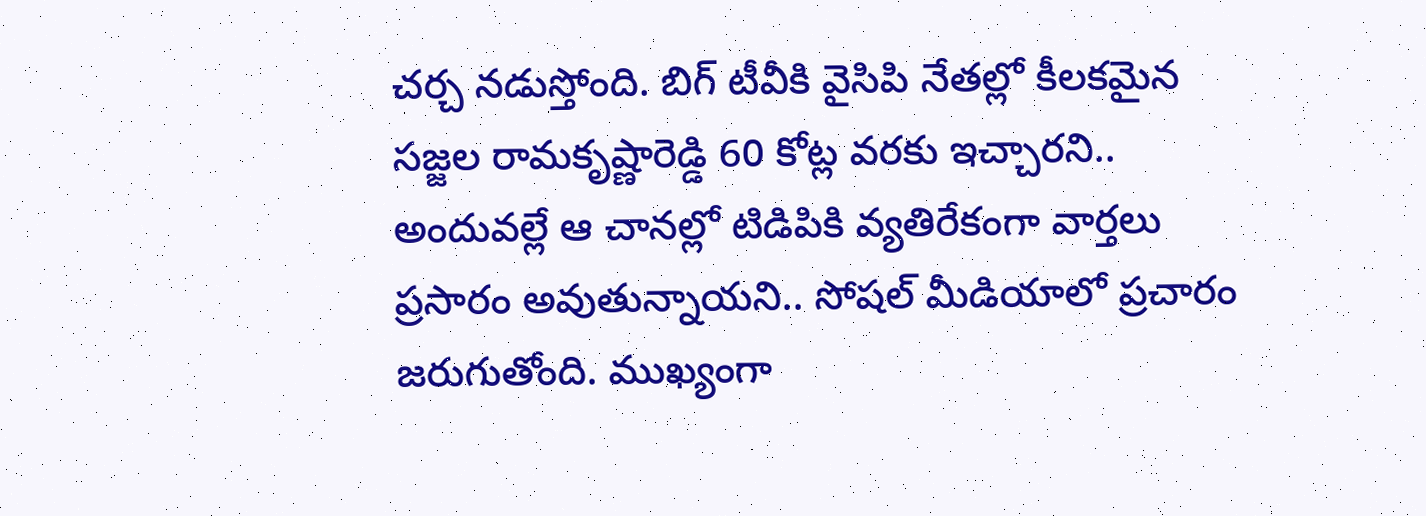చర్చ నడుస్తోంది. బిగ్ టీవీకి వైసిపి నేతల్లో కీలకమైన సజ్జల రామకృష్ణారెడ్డి 60 కోట్ల వరకు ఇచ్చారని.. అందువల్లే ఆ చానల్లో టిడిపికి వ్యతిరేకంగా వార్తలు ప్రసారం అవుతున్నాయని.. సోషల్ మీడియాలో ప్రచారం జరుగుతోంది. ముఖ్యంగా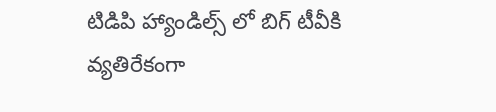టిడిపి హ్యాండిల్స్ లో బిగ్ టీవీకి వ్యతిరేకంగా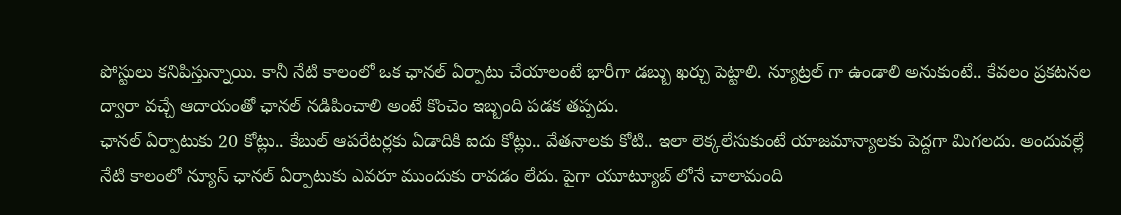పోస్టులు కనిపిస్తున్నాయి. కానీ నేటి కాలంలో ఒక ఛానల్ ఏర్పాటు చేయాలంటే భారీగా డబ్బు ఖర్చు పెట్టాలి. న్యూట్రల్ గా ఉండాలి అనుకుంటే.. కేవలం ప్రకటనల ద్వారా వచ్చే ఆదాయంతో ఛానల్ నడిపించాలి అంటే కొంచెం ఇబ్బంది పడక తప్పదు.
ఛానల్ ఏర్పాటుకు 20 కోట్లు.. కేబుల్ ఆపరేటర్లకు ఏడాదికి ఐదు కోట్లు.. వేతనాలకు కోటి.. ఇలా లెక్కలేసుకుంటే యాజమాన్యాలకు పెద్దగా మిగలదు. అందువల్లే నేటి కాలంలో న్యూస్ ఛానల్ ఏర్పాటుకు ఎవరూ ముందుకు రావడం లేదు. పైగా యూట్యూబ్ లోనే చాలామంది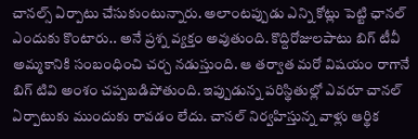చానల్స్ ఏర్పాటు చేసుకుంటున్నారు. అలాంటప్పుడు ఎన్ని కోట్లు పెట్టి ఛానల్ ఎందుకు కొంటారు.. అనే ప్రశ్న వ్యక్తం అవుతుంది. కొద్దిరోజులపాటు బిగ్ టీవీ అమ్మకానికి సంబంధించి చర్చ నడుస్తుంది. ఆ తర్వాత మరో విషయం రాగానే బిగ్ టివి అంశం చప్పబడిపోతుంది. ఇప్పుడున్న పరిస్థితుల్లో ఎవరూ చానల్ ఏర్పాటుకు ముందుకు రావడం లేదు. చానల్ నిర్వహిస్తున్న వాళ్లు ఆర్థిక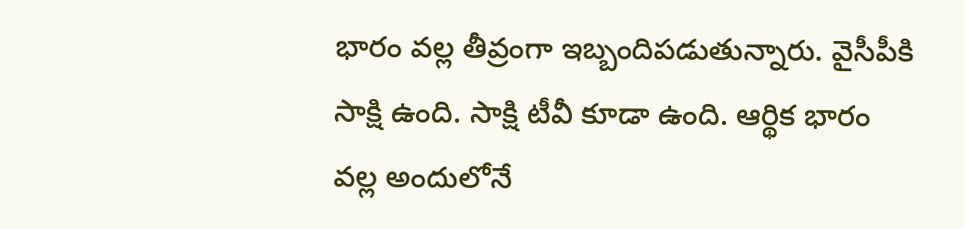భారం వల్ల తీవ్రంగా ఇబ్బందిపడుతున్నారు. వైసీపీకి సాక్షి ఉంది. సాక్షి టీవీ కూడా ఉంది. ఆర్థిక భారం వల్ల అందులోనే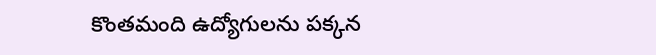కొంతమంది ఉద్యోగులను పక్కన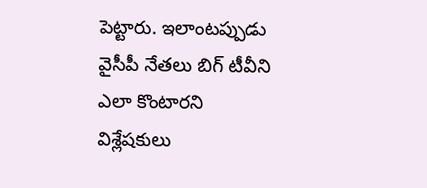పెట్టారు. ఇలాంటప్పుడు వైసీపీ నేతలు బిగ్ టీవీని ఎలా కొంటారని విశ్లేషకులు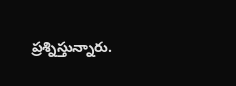ప్రశ్నిస్తున్నారు.